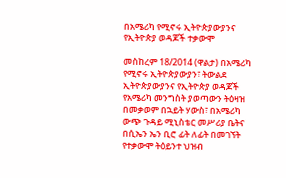በአሜሪካ የሚኖሩ ኢትዮጵያውያንና የኢትዮጵያ ወዳጆች ተቃውሞ

መስከረም 18/2014 (ዋልታ) በአሜሪካ የሚኖሩ ኢትዮጵያውያን፣ ትውልደ ኢትዮጵያውያንና የኢትዮጵያ ወዳጆች የአሜሪካ መንግስት ያወጣውን ትዕዛዝ በመቃወም በኋይት ሃውስ፣ በአሜሪካ ውጭ ጉዳይ ሚኒስቴር መሥሪያ ቤትና በሲኤን ኤን ቢሮ ፊት ለፊት በመገኘት የተቃውሞ ትዕይንተ ህዝብ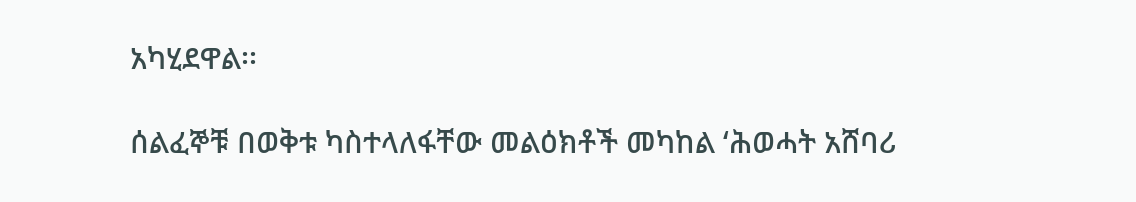አካሂደዋል፡፡

ሰልፈኞቹ በወቅቱ ካስተላለፋቸው መልዕክቶች መካከል ‘ሕወሓት አሸባሪ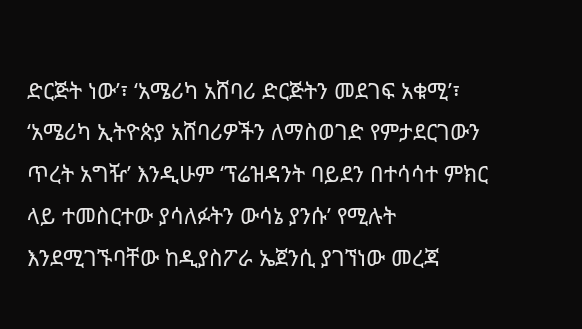ድርጅት ነው’፣ ‘አሜሪካ አሸባሪ ድርጅትን መደገፍ አቁሚ’፣ ‘አሜሪካ ኢትዮጵያ አሸባሪዎችን ለማስወገድ የምታደርገውን ጥረት አግዥ’ እንዲሁም ‘ፕሬዝዳንት ባይደን በተሳሳተ ምክር ላይ ተመስርተው ያሳለፉትን ውሳኔ ያንሱ’ የሚሉት እንደሚገኙባቸው ከዲያስፖራ ኤጀንሲ ያገኘነው መረጃ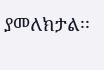ያመለክታል፡፡